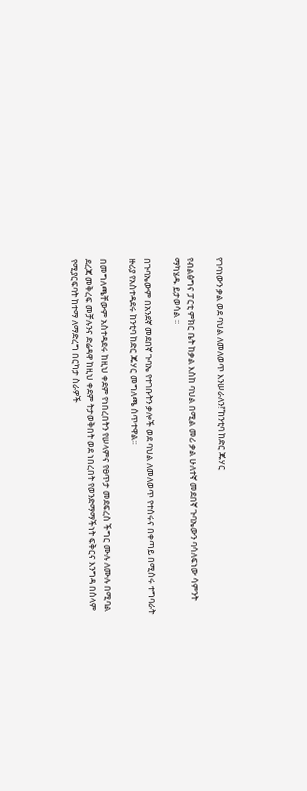የገባነውን ቃል ወደ ባህል ለመለወጥ እንሠራለን!”ከንቲባ ከድር ጁሃር

የብልፅግና ፓርቲ ምክር ቤት ከቃል እስከ ባህል በሚል መሪ ቃል ሁለተኛ መደበኛ ጉባኤውን ባሳለፍነው ሳምንት ማካሄዱ ይታወሳል ፡፡

በጉባኤውም በአንደኛ መደበኛ ጉባኤ የተገቡትን ቃሎች ወደ ባህል ለመለወጥ የተሰሩና በቀጣይ በሚሰሩ ተግባራት ዙሪያ የአስተዳደሩ ከንቲባ ከድር ጁሃር መግለጫ ሰጥተዋል፡፡

በመግለጫቸውም አስተዳደሩ ከዚህ ቀደም የነበረበትን የሠላምና የፀጥታ መደፍረስ ችግር ሙሉ ለሙሉ በሚባል ደረጃ መቅረፍ መቻሉንና ድሬዳዋ ከዚህ ቀደም ትታወቅበት ወደ ነበረበት የወንድማማችነት ፍቅርና እንግዳ በሰላም የሚያርፍባት ከተማ ለማድረግ በርካታ ስራዎች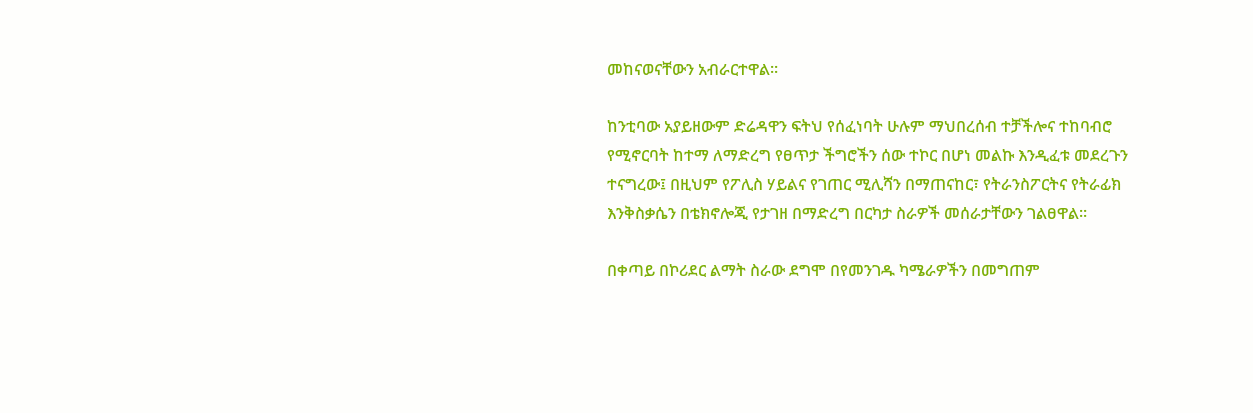መከናወናቸውን አብራርተዋል፡፡

ከንቲባው አያይዘውም ድሬዳዋን ፍትህ የሰፈነባት ሁሉም ማህበረሰብ ተቻችሎና ተከባብሮ የሚኖርባት ከተማ ለማድረግ የፀጥታ ችግሮችን ሰው ተኮር በሆነ መልኩ እንዲፈቱ መደረጉን ተናግረው፤ በዚህም የፖሊስ ሃይልና የገጠር ሚሊሻን በማጠናከር፣ የትራንስፖርትና የትራፊክ እንቅስቃሴን በቴክኖሎጂ የታገዘ በማድረግ በርካታ ስራዎች መሰራታቸውን ገልፀዋል፡፡

በቀጣይ በኮሪደር ልማት ስራው ደግሞ በየመንገዱ ካሜራዎችን በመግጠም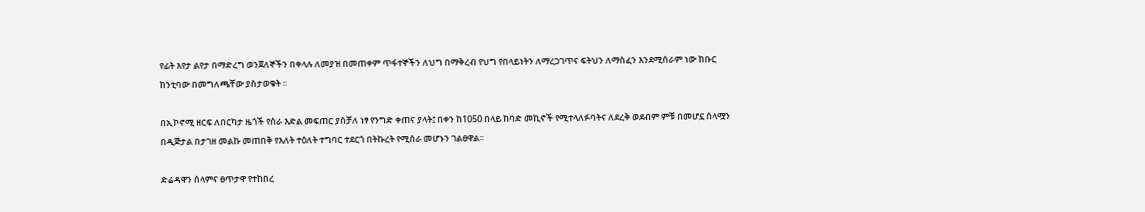የፊት እየታ ልየታ በማድረግ ወንጀለኞችን በቀላሉ ለመያዝ በመጠቀም ጥፋተኞችን ለህግ በማቅረብ የህግ የበላይነትን ለማረጋገጥና ፍትህን ለማስፈን እንደሚሰራም ነው ክቡር ከንቲባው በመግለጫቸው ያስታወቁት ፡፡

በኢኮኖሚ ዘርፍ ለበርካታ ዜጎች የስራ እድል መፍጠር ያስቻለ ነፃ የንግድ ቀጠና ያላት፤ በቀን ከ1050 በላይ ከባድ መኪኖች የሚተላለፉባትና ለደረቅ ወደብም ምቹ በመሆኗ ሰላሟን በዲጅታል በታገዘ መልኩ መጠበቅ የእለት ተዕለት ተግባር ተደርጎ በትኩረት የሚሰራ መሆኑን ገልፀዋል፡፡

ድሬዳዋን ሰላምና ፀጥታዋ የተከበረ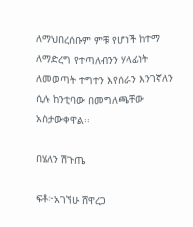ለማህበረሰቡም ምቹ የሆነች ከተማ ለማድረግ የተጣለብንን ሃላፊነት ለመወጣት ተግተን እየሰራን እንገኛለን ሲሉ ከንቲባው በመግለጫቸው አስታውቀዋል፡፡

በሄለን ሽጉጤ

ፍቶ፦አገኘሁ ሸዋረጋ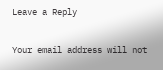Leave a Reply

Your email address will not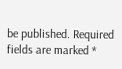be published. Required fields are marked *